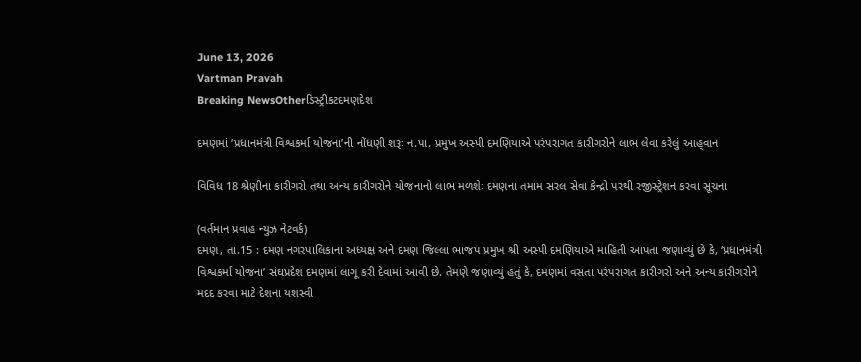June 13, 2026
Vartman Pravah
Breaking NewsOtherડિસ્ટ્રીકટદમણદેશ

દમણમાં ‘પ્રધાનમંત્રી વિશ્વકર્મા યોજના’ની નોંધણી શરૂઃ ન.પા. પ્રમુખ અસ્‍પી દમણિયાએ પરંપરાગત કારીગરોને લાભ લેવા કરેલું આહ્‌વાન

વિવિધ 18 શ્રેણીના કારીગરો તથા અન્‍ય કારીગરોને યોજનાનો લાભ મળશેઃ દમણના તમામ સરલ સેવા કેન્‍દ્રો પરથી રજીસ્‍ટ્રેશન કરવા સૂચના

(વર્તમાન પ્રવાહ ન્‍યુઝ નેટવર્ક)
દમણ, તા.15 : દમણ નગરપાલિકાના અધ્‍યક્ષ અને દમણ જિલ્લા ભાજપ પ્રમુખ શ્રી અસ્‍પી દમણિયાએ માહિતી આપતા જણાવ્‍યું છે કે, ‘પ્રધાનમંત્રી વિશ્વકર્મા યોજના’ સંઘપ્રદેશ દમણમાં લાગૂ કરી દેવામાં આવી છે. તેમણે જણાવ્‍યું હતું કે, દમણમાં વસતા પરંપરાગત કારીગરો અને અન્‍ય કારીગરોને મદદ કરવા માટે દેશના યશસ્‍વી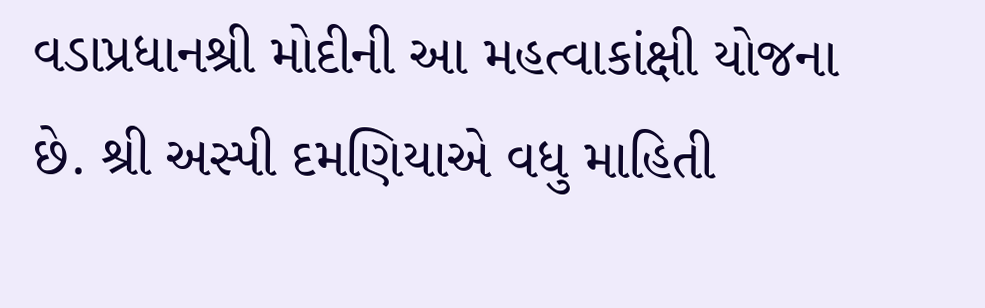વડાપ્રધાનશ્રી મોદીની આ મહત્‍વાકાંક્ષી યોજના છે. શ્રી અસ્‍પી દમણિયાએ વધુ માહિતી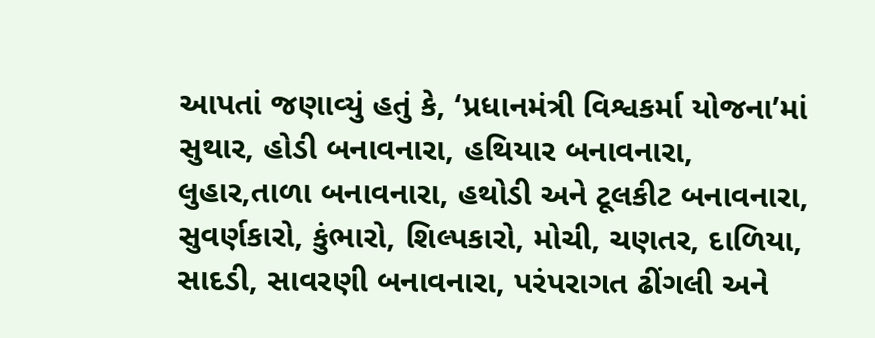આપતાં જણાવ્‍યું હતું કે, ‘પ્રધાનમંત્રી વિશ્વકર્મા યોજના’માં સુથાર, હોડી બનાવનારા, હથિયાર બનાવનારા, લુહાર,તાળા બનાવનારા, હથોડી અને ટૂલકીટ બનાવનારા, સુવર્ણકારો, કુંભારો, શિલ્‍પકારો, મોચી, ચણતર, દાળિયા, સાદડી, સાવરણી બનાવનારા, પરંપરાગત ઢીંગલી અને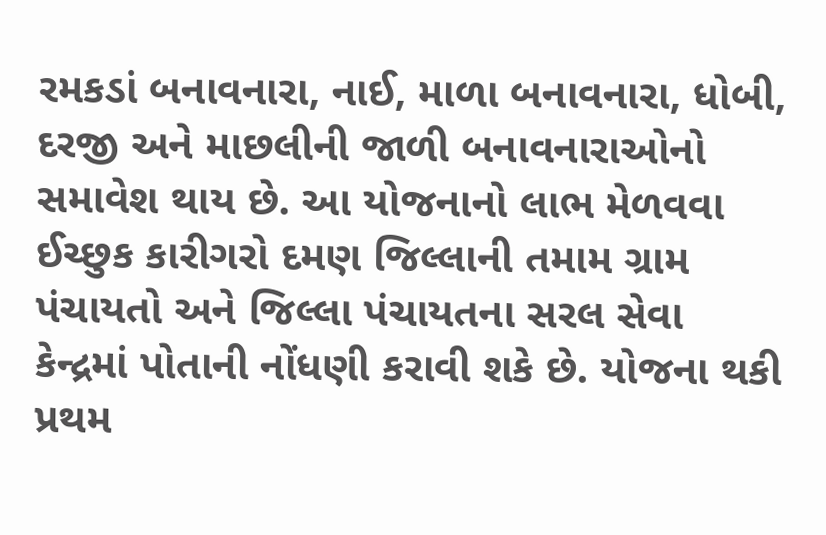રમકડાં બનાવનારા, નાઈ, માળા બનાવનારા, ધોબી, દરજી અને માછલીની જાળી બનાવનારાઓનો સમાવેશ થાય છે. આ યોજનાનો લાભ મેળવવા ઈચ્‍છુક કારીગરો દમણ જિલ્લાની તમામ ગ્રામ પંચાયતો અને જિલ્લા પંચાયતના સરલ સેવા કેન્‍દ્રમાં પોતાની નોંધણી કરાવી શકે છે. યોજના થકી પ્રથમ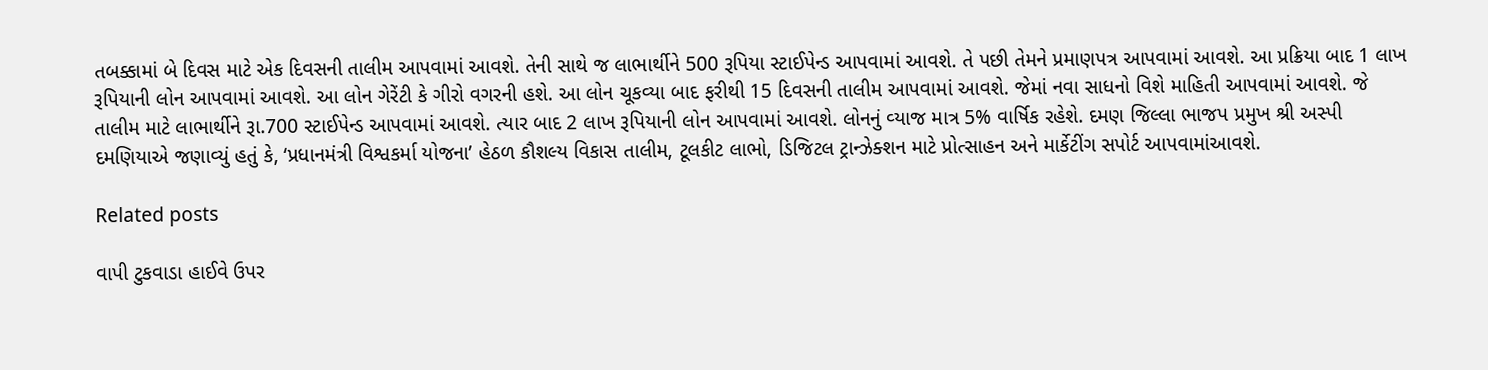તબક્કામાં બે દિવસ માટે એક દિવસની તાલીમ આપવામાં આવશે. તેની સાથે જ લાભાર્થીને 500 રૂપિયા સ્‍ટાઈપેન્‍ડ આપવામાં આવશે. તે પછી તેમને પ્રમાણપત્ર આપવામાં આવશે. આ પ્રક્રિયા બાદ 1 લાખ રૂપિયાની લોન આપવામાં આવશે. આ લોન ગેરેંટી કે ગીરો વગરની હશે. આ લોન ચૂકવ્‍યા બાદ ફરીથી 15 દિવસની તાલીમ આપવામાં આવશે. જેમાં નવા સાધનો વિશે માહિતી આપવામાં આવશે. જે તાલીમ માટે લાભાર્થીને રૂા.700 સ્‍ટાઈપેન્‍ડ આપવામાં આવશે. ત્‍યાર બાદ 2 લાખ રૂપિયાની લોન આપવામાં આવશે. લોનનું વ્‍યાજ માત્ર 5% વાર્ષિક રહેશે. દમણ જિલ્લા ભાજપ પ્રમુખ શ્રી અસ્‍પી દમણિયાએ જણાવ્‍યું હતું કે, ‘પ્રધાનમંત્રી વિશ્વકર્મા યોજના’ હેઠળ કૌશલ્‍ય વિકાસ તાલીમ, ટૂલકીટ લાભો, ડિજિટલ ટ્રાન્‍ઝેક્‍શન માટે પ્રોત્‍સાહન અને માર્કેટીંગ સપોર્ટ આપવામાંઆવશે.

Related posts

વાપી ટુકવાડા હાઈવે ઉપર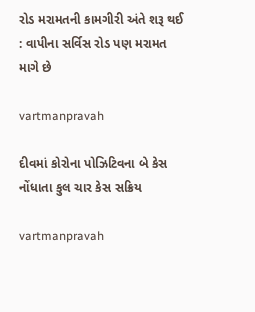રોડ મરામતની કામગીરી અંતે શરૂ થઈ : વાપીના સર્વિસ રોડ પણ મરામત માગે છે

vartmanpravah

દીવમાં કોરોના પોઝિટિવના બે કેસ નોંધાતા કુલ ચાર કેસ સક્રિય

vartmanpravah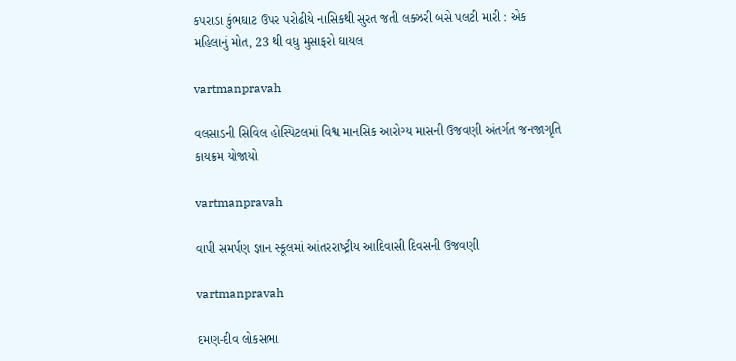કપરાડા કુંભઘાટ ઉપર પરોઢીયે નાસિકથી સુરત જતી લક્‍ઝરી બસે પલટી મારી : એક મહિલાનું મોત, 23 થી વધુ મુસાફરો ઘાયલ

vartmanpravah

વલસાડની સિવિલ હોસ્‍પિટલમાં વિશ્વ માનસિક આરોગ્‍ય માસની ઉજવણી અંતર્ગત જનજાગૃતિ કાયક્રમ યોજાયો

vartmanpravah

વાપી સમર્પણ જ્ઞાન સ્‍કૂલમાં આંતરરાષ્‍ટ્રીય આદિવાસી દિવસની ઉજવણી

vartmanpravah

દમણ-દીવ લોકસભા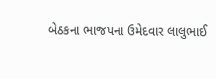બેઠકના ભાજપના ઉમેદવાર લાલુભાઈ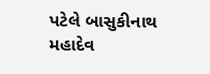પટેલે બાસુકીનાથ મહાદેવ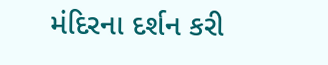મંદિરના દર્શન કરી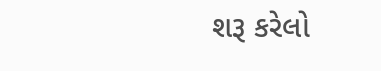શરૂ કરેલો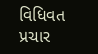વિધિવત પ્રચાર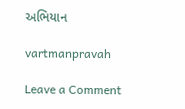અભિયાન

vartmanpravah

Leave a Comment